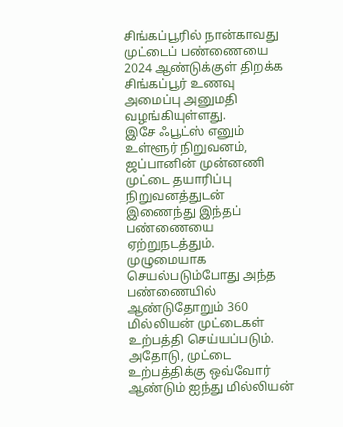சிங்கப்பூரில் நான்காவது முட்டைப் பண்ணையை 2024 ஆண்டுக்குள் திறக்க சிங்கப்பூர் உணவு அமைப்பு அனுமதி வழங்கியுள்ளது.
இசே ஃபூட்ஸ் எனும் உள்ளூர் நிறுவனம், ஜப்பானின் முன்னணி முட்டை தயாரிப்பு நிறுவனத்துடன் இணைந்து இந்தப் பண்ணையை ஏற்றுநடத்தும்.
முழுமையாக செயல்படும்போது அந்த பண்ணையில் ஆண்டுதோறும் 360 மில்லியன் முட்டைகள் உற்பத்தி செய்யப்படும். அதோடு, முட்டை உற்பத்திக்கு ஒவ்வோர் ஆண்டும் ஐந்து மில்லியன்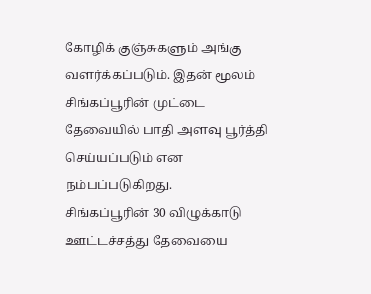கோழிக் குஞ்சுகளும் அங்கு வளர்க்கப்படும். இதன் மூலம் சிங்கப்பூரின் முட்டை தேவையில் பாதி அளவு பூர்த்தி செய்யப்படும் என நம்பப்படுகிறது.
சிங்கப்பூரின் 30 விழுக்காடு ஊட்டச்சத்து தேவையை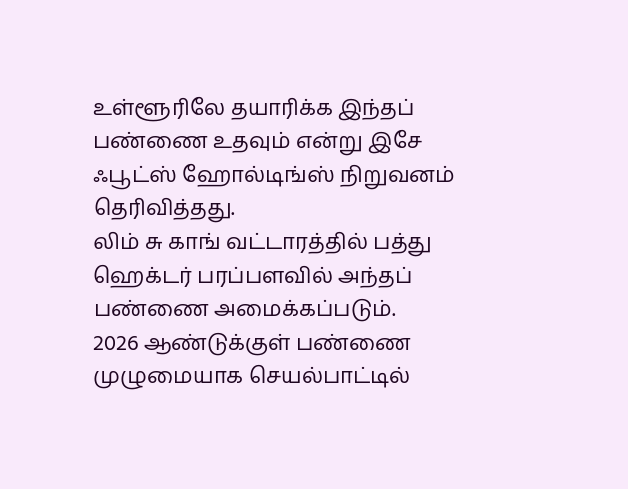உள்ளூரிலே தயாரிக்க இந்தப் பண்ணை உதவும் என்று இசே ஃபூட்ஸ் ஹோல்டிங்ஸ் நிறுவனம் தெரிவித்தது.
லிம் சு காங் வட்டாரத்தில் பத்து ஹெக்டர் பரப்பளவில் அந்தப் பண்ணை அமைக்கப்படும்.
2026 ஆண்டுக்குள் பண்ணை முழுமையாக செயல்பாட்டில்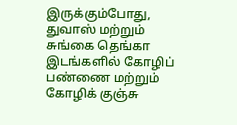இருக்கும்போது, துவாஸ் மற்றும் சுங்கை தெங்கா இடங்களில் கோழிப் பண்ணை மற்றும் கோழிக் குஞ்சு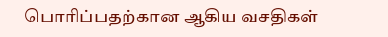பொரிப்பதற்கான ஆகிய வசதிகள்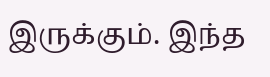இருக்கும். இந்த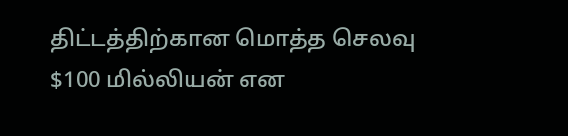திட்டத்திற்கான மொத்த செலவு $100 மில்லியன் என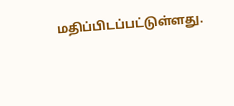மதிப்பிடப்பட்டுள்ளது.